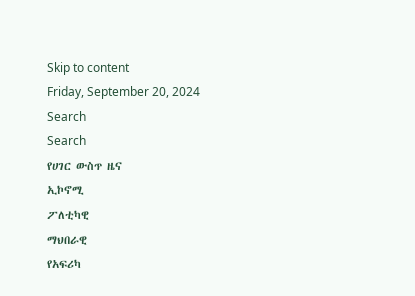Skip to content
Friday, September 20, 2024
Search
Search
የሀገር ውስጥ ዜና
ኢኮኖሚ
ፖለቲካዊ
ማህበራዊ
የአፍሪካ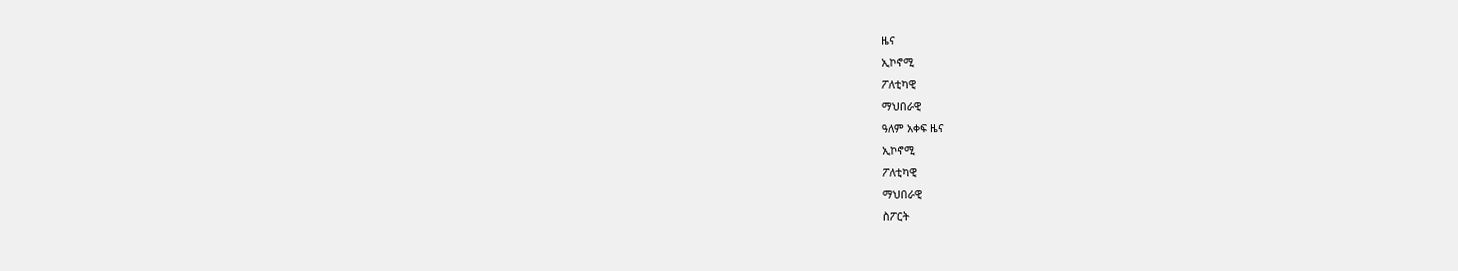ዜና
ኢኮኖሚ
ፖለቲካዊ
ማህበራዊ
ዓለም አቀፍ ዜና
ኢኮኖሚ
ፖለቲካዊ
ማህበራዊ
ስፖርት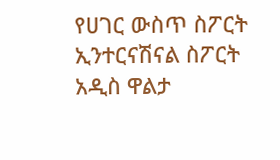የሀገር ውስጥ ስፖርት
ኢንተርናሽናል ስፖርት
አዲስ ዋልታ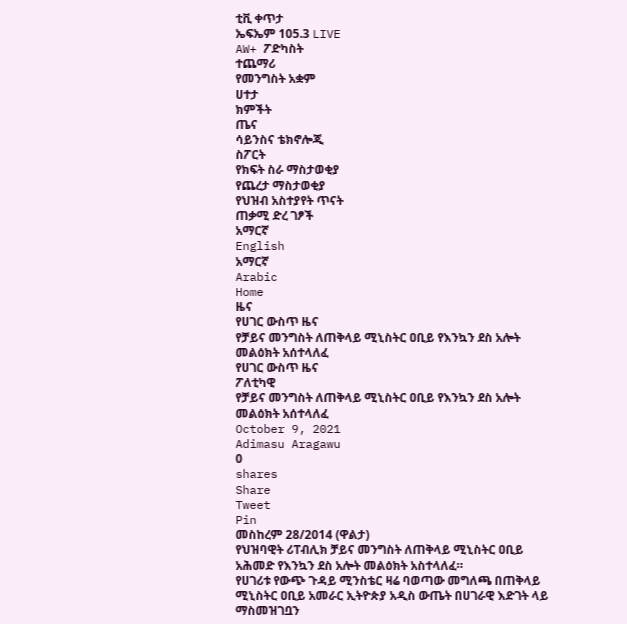ቲቪ ቀጥታ
ኤፍኤም 105.3 LIVE
AW+ ፖድካስት
ተጨማሪ
የመንግስት አቋም
ሀተታ
ክምችት
ጤና
ሳይንስና ቴክኖሎጂ
ስፖርት
የክፍት ስራ ማስታወቂያ
የጨረታ ማስታወቂያ
የህዝብ አስተያየት ጥናት
ጠቃሚ ድረ ገፆች
አማርኛ
English
አማርኛ
Arabic
Home
ዜና
የሀገር ውስጥ ዜና
የቻይና መንግስት ለጠቅላይ ሚኒስትር ዐቢይ የእንኳን ደስ አሎት መልዕክት አሰተላለፈ
የሀገር ውስጥ ዜና
ፖለቲካዊ
የቻይና መንግስት ለጠቅላይ ሚኒስትር ዐቢይ የእንኳን ደስ አሎት መልዕክት አሰተላለፈ
October 9, 2021
Adimasu Aragawu
0
shares
Share
Tweet
Pin
መስከረም 28/2014 (ዋልታ)
የህዝባዊት ሪፐብሊክ ቻይና መንግስት ለጠቅላይ ሚኒስትር ዐቢይ አሕመድ የእንኳን ደስ አሎት መልዕክት አስተላለፈ።
የሀገሪቱ የውጭ ጉዳይ ሚንስቴር ዛሬ ባወጣው መግለጫ በጠቅላይ ሚኒስትር ዐቢይ አመራር ኢትዮጵያ አዲስ ውጤት በሀገራዊ እድገት ላይ ማስመዝገቧን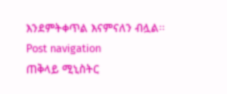እንደምትቀጥል እናምናለን ብሏል፡፡
Post navigation
ጠቅላይ ሚኒስትር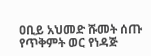ዐቢይ አህመድ ሹመት ሰጡ
የጥቅምት ወር የነዳጅ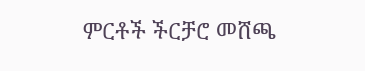ምርቶች ችርቻሮ መሸጫ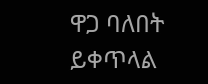ዋጋ ባለበት ይቀጥላል